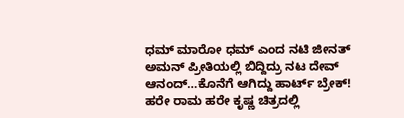ಧಮ್ ಮಾರೋ ಧಮ್ ಎಂದ ನಟಿ ಜೀನತ್ ಅಮನ್ ಪ್ರೀತಿಯಲ್ಲಿ ಬಿದ್ದಿದ್ರು ನಟ ದೇವ್ ಆನಂದ್…ಕೊನೆಗೆ ಆಗಿದ್ದು ಹಾರ್ಟ್ ಬ್ರೇಕ್! ಹರೇ ರಾಮ ಹರೇ ಕೃಷ್ಣ ಚಿತ್ರದಲ್ಲಿ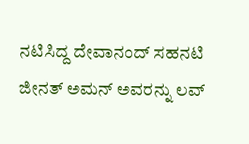ನಟಿಸಿದ್ದ ದೇವಾನಂದ್ ಸಹನಟಿ ಜೀನತ್ ಅಮನ್ ಅವರನ್ನು ಲವ್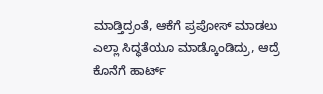ಮಾಡ್ತಿದ್ರಂತೆ, ಆಕೆಗೆ ಪ್ರಪೋಸ್ ಮಾಡಲು ಎಲ್ಲಾ ಸಿದ್ಧತೆಯೂ ಮಾಡ್ಕೊಂಡಿದ್ರು, ಆದ್ರೆ ಕೊನೆಗೆ ಹಾರ್ಟ್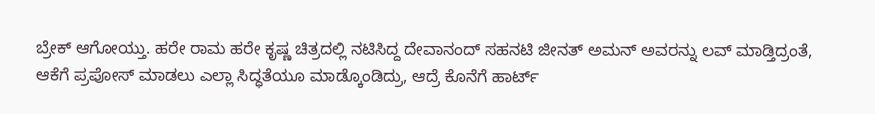ಬ್ರೇಕ್ ಆಗೋಯ್ತು. ಹರೇ ರಾಮ ಹರೇ ಕೃಷ್ಣ ಚಿತ್ರದಲ್ಲಿ ನಟಿಸಿದ್ದ ದೇವಾನಂದ್ ಸಹನಟಿ ಜೀನತ್ ಅಮನ್ ಅವರನ್ನು ಲವ್ ಮಾಡ್ತಿದ್ರಂತೆ, ಆಕೆಗೆ ಪ್ರಪೋಸ್ ಮಾಡಲು ಎಲ್ಲಾ ಸಿದ್ಧತೆಯೂ ಮಾಡ್ಕೊಂಡಿದ್ರು, ಆದ್ರೆ ಕೊನೆಗೆ ಹಾರ್ಟ್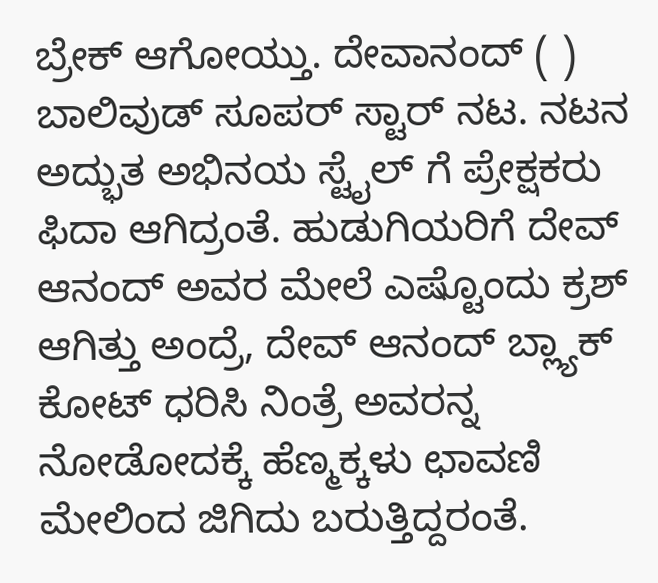ಬ್ರೇಕ್ ಆಗೋಯ್ತು. ದೇವಾನಂದ್ ( ) ಬಾಲಿವುಡ್ ಸೂಪರ್ ಸ್ಟಾರ್ ನಟ. ನಟನ ಅದ್ಭುತ ಅಭಿನಯ ಸ್ಟೈಲ್ ಗೆ ಪ್ರೇಕ್ಷಕರು ಫಿದಾ ಆಗಿದ್ರಂತೆ. ಹುಡುಗಿಯರಿಗೆ ದೇವ್ ಆನಂದ್ ಅವರ ಮೇಲೆ ಎಷ್ಟೊಂದು ಕ್ರಶ್ ಆಗಿತ್ತು ಅಂದ್ರೆ, ದೇವ್ ಆನಂದ್ ಬ್ಲ್ಯಾಕ್ ಕೋಟ್ ಧರಿಸಿ ನಿಂತ್ರೆ ಅವರನ್ನ ನೋಡೋದಕ್ಕೆ ಹೆಣ್ಮಕ್ಕಳು ಛಾವಣಿ ಮೇಲಿಂದ ಜಿಗಿದು ಬರುತ್ತಿದ್ದರಂತೆ.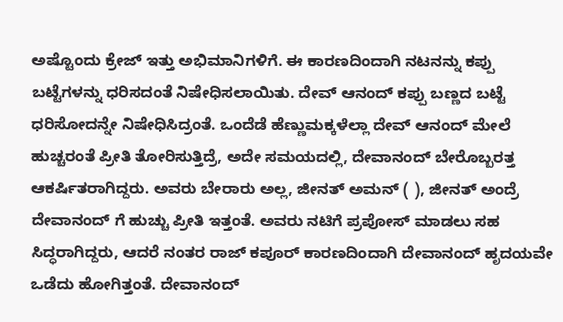ಅಷ್ಟೊಂದು ಕ್ರೇಜ್ ಇತ್ತು ಅಭಿಮಾನಿಗಳಿಗೆ. ಈ ಕಾರಣದಿಂದಾಗಿ ನಟನನ್ನು ಕಪ್ಪು ಬಟ್ಟೆಗಳನ್ನು ಧರಿಸದಂತೆ ನಿಷೇಧಿಸಲಾಯಿತು. ದೇವ್ ಆನಂದ್ ಕಪ್ಪು ಬಣ್ಣದ ಬಟ್ಟೆ ಧರಿಸೋದನ್ನೇ ನಿಷೇಧಿಸಿದ್ರಂತೆ. ಒಂದೆಡೆ ಹೆಣ್ಣುಮಕ್ಕಳೆಲ್ಲಾ ದೇವ್ ಆನಂದ್ ಮೇಲೆ ಹುಚ್ಚರಂತೆ ಪ್ರೀತಿ ತೋರಿಸುತ್ತಿದ್ರೆ, ಅದೇ ಸಮಯದಲ್ಲಿ, ದೇವಾನಂದ್ ಬೇರೊಬ್ಬರತ್ತ ಆಕರ್ಷಿತರಾಗಿದ್ದರು. ಅವರು ಬೇರಾರು ಅಲ್ಲ, ಜೀನತ್ ಅಮನ್ ( ), ಜೀನತ್ ಅಂದ್ರೆ ದೇವಾನಂದ್ ಗೆ ಹುಚ್ಚು ಪ್ರೀತಿ ಇತ್ತಂತೆ. ಅವರು ನಟಿಗೆ ಪ್ರಪೋಸ್ ಮಾಡಲು ಸಹ ಸಿದ್ಧರಾಗಿದ್ದರು, ಆದರೆ ನಂತರ ರಾಜ್ ಕಪೂರ್ ಕಾರಣದಿಂದಾಗಿ ದೇವಾನಂದ್ ಹೃದಯವೇ ಒಡೆದು ಹೋಗಿತ್ತಂತೆ. ದೇವಾನಂದ್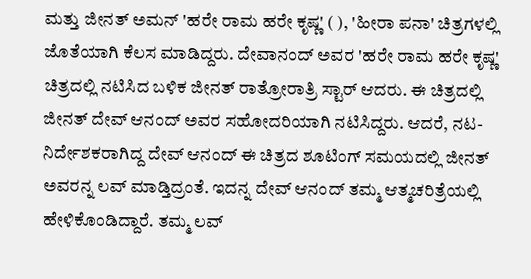ಮತ್ತು ಜೀನತ್ ಅಮನ್ 'ಹರೇ ರಾಮ ಹರೇ ಕೃಷ್ಣ' ( ), 'ಹೀರಾ ಪನಾ' ಚಿತ್ರಗಳಲ್ಲಿ ಜೊತೆಯಾಗಿ ಕೆಲಸ ಮಾಡಿದ್ದರು. ದೇವಾನಂದ್ ಅವರ 'ಹರೇ ರಾಮ ಹರೇ ಕೃಷ್ಣ' ಚಿತ್ರದಲ್ಲಿ ನಟಿಸಿದ ಬಳಿಕ ಜೀನತ್ ರಾತ್ರೋರಾತ್ರಿ ಸ್ಟಾರ್ ಆದರು. ಈ ಚಿತ್ರದಲ್ಲಿ ಜೀನತ್ ದೇವ್ ಆನಂದ್ ಅವರ ಸಹೋದರಿಯಾಗಿ ನಟಿಸಿದ್ದರು. ಆದರೆ, ನಟ-ನಿರ್ದೇಶಕರಾಗಿದ್ದ ದೇವ್ ಆನಂದ್ ಈ ಚಿತ್ರದ ಶೂಟಿಂಗ್ ಸಮಯದಲ್ಲಿ ಜೀನತ್ ಅವರನ್ನ ಲವ್ ಮಾಡ್ತಿದ್ರಂತೆ. ಇದನ್ನ ದೇವ್ ಆನಂದ್ ತಮ್ಮ ಆತ್ಮಚರಿತ್ರೆಯಲ್ಲಿ ಹೇಳಿಕೊಂಡಿದ್ದಾರೆ. ತಮ್ಮ ಲವ್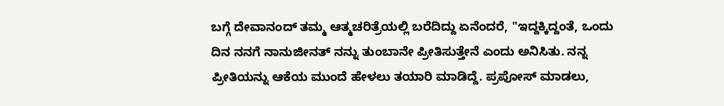ಬಗ್ಗೆ ದೇವಾನಂದ್ ತಮ್ಮ ಆತ್ಮಚರಿತ್ರೆಯಲ್ಲಿ ಬರೆದಿದ್ದು ಏನೆಂದರೆ, "ಇದ್ದಕ್ಕಿದ್ದಂತೆ, ಒಂದು ದಿನ ನನಗೆ ನಾನುಜೀನತ್ ನನ್ನು ತುಂಬಾನೇ ಪ್ರೀತಿಸುತ್ತೇನೆ ಎಂದು ಅನಿಸಿತು. ನನ್ನ ಪ್ರೀತಿಯನ್ನು ಆಕೆಯ ಮುಂದೆ ಹೇಳಲು ತಯಾರಿ ಮಾಡಿದ್ದೆ. ಪ್ರಪೋಸ್ ಮಾಡಲು,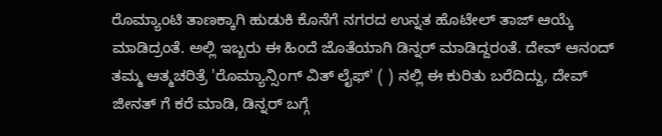ರೊಮ್ಯಾಂಟಿ ತಾಣಕ್ಕಾಗಿ ಹುಡುಕಿ ಕೊನೆಗೆ ನಗರದ ಉನ್ನತ ಹೊಟೇಲ್ ತಾಜ್ ಆಯ್ಕೆ ಮಾಡಿದ್ರಂತೆ. ಅಲ್ಲಿ ಇಬ್ಬರು ಈ ಹಿಂದೆ ಜೊತೆಯಾಗಿ ಡಿನ್ನರ್ ಮಾಡಿದ್ದರಂತೆ. ದೇವ್ ಆನಂದ್ ತಮ್ಮ ಆತ್ಮಚರಿತ್ರೆ 'ರೊಮ್ಯಾನ್ಸಿಂಗ್ ವಿತ್ ಲೈಫ್' ( ) ನಲ್ಲಿ ಈ ಕುರಿತು ಬರೆದಿದ್ದು, ದೇವ್ ಜೀನತ್ ಗೆ ಕರೆ ಮಾಡಿ, ಡಿನ್ನರ್ ಬಗ್ಗೆ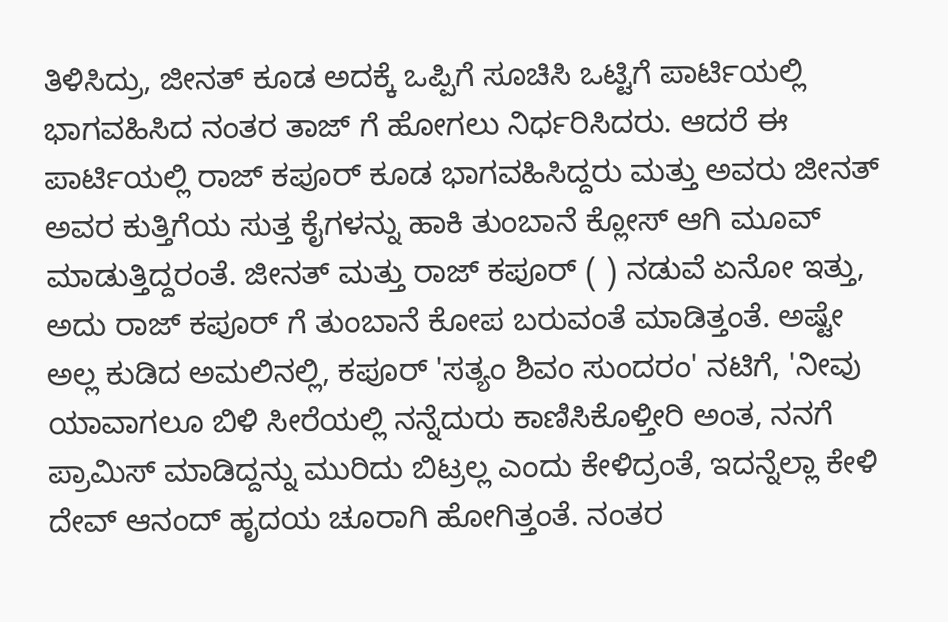ತಿಳಿಸಿದ್ರು, ಜೀನತ್ ಕೂಡ ಅದಕ್ಕೆ ಒಪ್ಪಿಗೆ ಸೂಚಿಸಿ ಒಟ್ಟಿಗೆ ಪಾರ್ಟಿಯಲ್ಲಿ ಭಾಗವಹಿಸಿದ ನಂತರ ತಾಜ್ ಗೆ ಹೋಗಲು ನಿರ್ಧರಿಸಿದರು. ಆದರೆ ಈ ಪಾರ್ಟಿಯಲ್ಲಿ ರಾಜ್ ಕಪೂರ್ ಕೂಡ ಭಾಗವಹಿಸಿದ್ದರು ಮತ್ತು ಅವರು ಜೀನತ್ ಅವರ ಕುತ್ತಿಗೆಯ ಸುತ್ತ ಕೈಗಳನ್ನು ಹಾಕಿ ತುಂಬಾನೆ ಕ್ಲೋಸ್ ಆಗಿ ಮೂವ್ ಮಾಡುತ್ತಿದ್ದರಂತೆ. ಜೀನತ್ ಮತ್ತು ರಾಜ್ ಕಪೂರ್ ( ) ನಡುವೆ ಏನೋ ಇತ್ತು, ಅದು ರಾಜ್ ಕಪೂರ್ ಗೆ ತುಂಬಾನೆ ಕೋಪ ಬರುವಂತೆ ಮಾಡಿತ್ತಂತೆ. ಅಷ್ಟೇ ಅಲ್ಲ ಕುಡಿದ ಅಮಲಿನಲ್ಲಿ, ಕಪೂರ್ 'ಸತ್ಯಂ ಶಿವಂ ಸುಂದರಂ' ನಟಿಗೆ, 'ನೀವು ಯಾವಾಗಲೂ ಬಿಳಿ ಸೀರೆಯಲ್ಲಿ ನನ್ನೆದುರು ಕಾಣಿಸಿಕೊಳ್ತೀರಿ ಅಂತ, ನನಗೆ ಪ್ರಾಮಿಸ್ ಮಾಡಿದ್ದನ್ನು ಮುರಿದು ಬಿಟ್ರಲ್ಲ ಎಂದು ಕೇಳಿದ್ರಂತೆ, ಇದನ್ನೆಲ್ಲಾ ಕೇಳಿ ದೇವ್ ಆನಂದ್ ಹೃದಯ ಚೂರಾಗಿ ಹೋಗಿತ್ತಂತೆ. ನಂತರ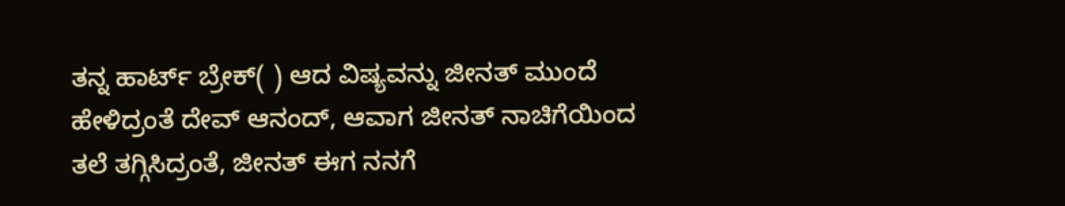ತನ್ನ ಹಾರ್ಟ್ ಬ್ರೇಕ್( ) ಆದ ವಿಷ್ಯವನ್ನು ಜೀನತ್ ಮುಂದೆ ಹೇಳಿದ್ರಂತೆ ದೇವ್ ಆನಂದ್, ಆವಾಗ ಜೀನತ್ ನಾಚಿಗೆಯಿಂದ ತಲೆ ತಗ್ಗಿಸಿದ್ರಂತೆ, ಜೀನತ್ ಈಗ ನನಗೆ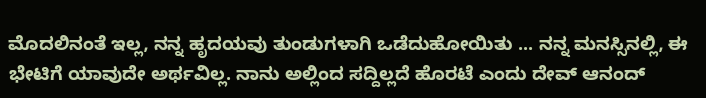ಮೊದಲಿನಂತೆ ಇಲ್ಲ, ನನ್ನ ಹೃದಯವು ತುಂಡುಗಳಾಗಿ ಒಡೆದುಹೋಯಿತು ... ನನ್ನ ಮನಸ್ಸಿನಲ್ಲಿ, ಈ ಭೇಟಿಗೆ ಯಾವುದೇ ಅರ್ಥವಿಲ್ಲ. ನಾನು ಅಲ್ಲಿಂದ ಸದ್ದಿಲ್ಲದೆ ಹೊರಟೆ ಎಂದು ದೇವ್ ಆನಂದ್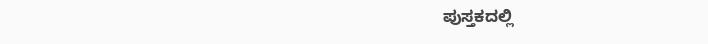ಪುಸ್ತಕದಲ್ಲಿ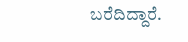ಬರೆದಿದ್ದಾರೆ.